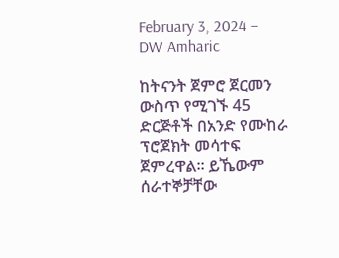February 3, 2024 – DW Amharic

ከትናንት ጀምሮ ጀርመን ውስጥ የሚገኙ 45 ድርጅቶች በአንድ የሙከራ ፕሮጀክት መሳተፍ ጀምረዋል። ይኼውም ሰራተኞቻቸው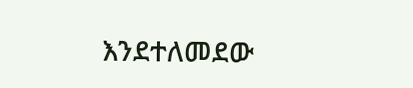እንደተለመደው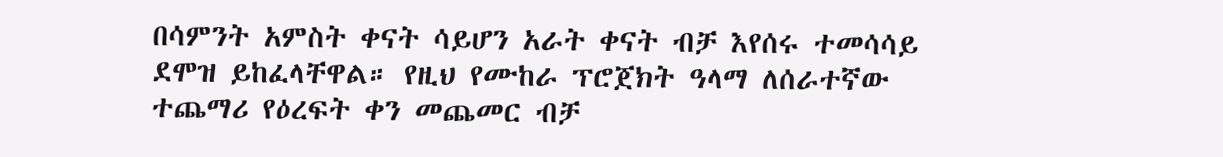በሳምንት አምስት ቀናት ሳይሆን አራት ቀናት ብቻ እየሰሩ ተመሳሳይ ደሞዝ ይከፈላቸዋል። የዚህ የሙከራ ፕሮጀክት ዓላማ ለሰራተኛው ተጨማሪ የዕረፍት ቀን መጨመር ብቻ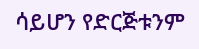ሳይሆን የድርጅቱንም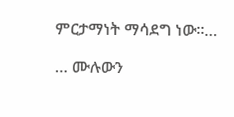ምርታማነት ማሳደግ ነው።…

… ሙሉውን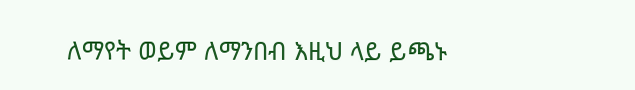ለማየት ወይም ለማንበብ እዚህ ላይ ይጫኑ